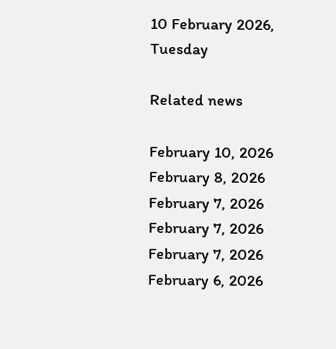10 February 2026, Tuesday

Related news

February 10, 2026
February 8, 2026
February 7, 2026
February 7, 2026
February 7, 2026
February 6, 2026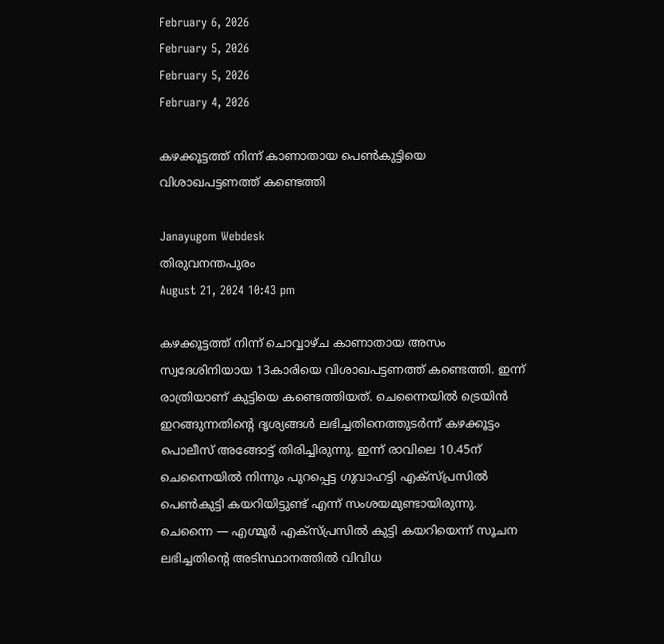February 6, 2026
February 5, 2026
February 5, 2026
February 4, 2026

കഴക്കൂട്ടത്ത് നിന്ന് കാണാതായ പെണ്‍കുട്ടിയെ വിശാഖപട്ടണത്ത് കണ്ടെത്തി

Janayugom Webdesk
തിരുവനന്തപുരം
August 21, 2024 10:43 pm

കഴക്കൂട്ടത്ത് നിന്ന് ചൊവ്വാഴ്ച കാണാതായ അസം സ്വദേശിനിയായ 13കാരിയെ വിശാഖപട്ടണത്ത് കണ്ടെത്തി. ഇന്ന് രാത്രിയാണ് കുട്ടിയെ കണ്ടെത്തിയത്. ചെന്നൈയില്‍ ട്രെയിന്‍ ഇറങ്ങുന്നതിന്റെ ദൃശ്യങ്ങള്‍ ലഭിച്ചതിനെത്തുടര്‍ന്ന് കഴക്കൂട്ടം പൊലീസ് അങ്ങോട്ട് തിരിച്ചിരുന്നു. ഇന്ന് രാവിലെ 10.45ന് ചെന്നൈയില്‍ നിന്നും പുറപ്പെട്ട ഗുവാഹട്ടി എക്സ്പ്രസില്‍ പെണ്‍കുട്ടി കയറിയിട്ടുണ്ട് എന്ന് സംശയമുണ്ടായിരുന്നു. ചെന്നൈ — എഗ്മൂര്‍ എക്സ്പ്രസില്‍ കുട്ടി കയറിയെന്ന് സൂചന ലഭിച്ചതിന്റെ അടിസ്ഥാനത്തില്‍ വിവിധ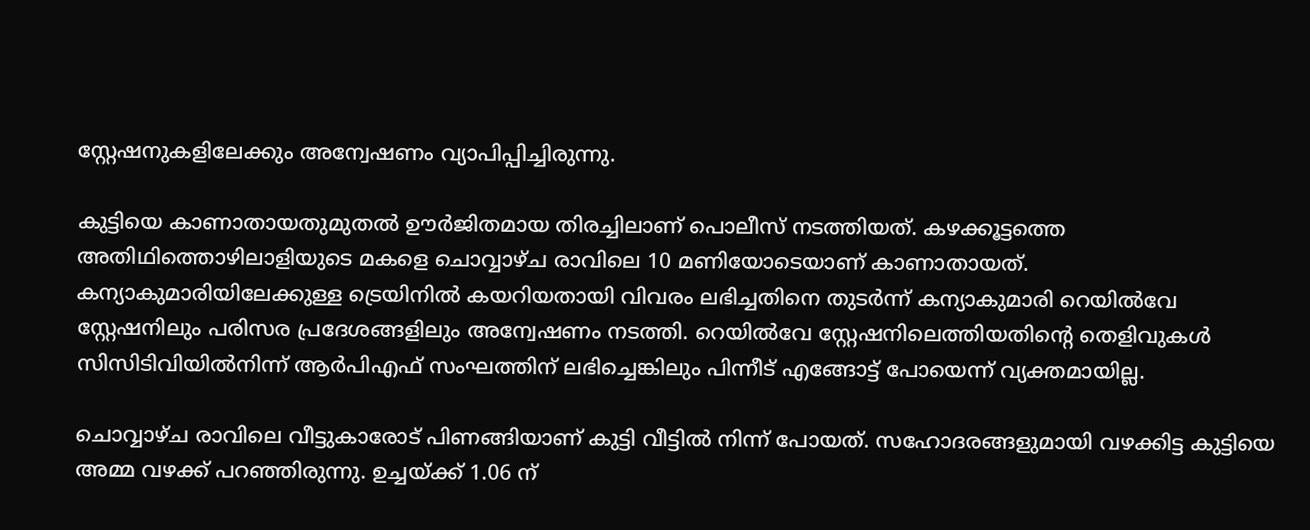സ്റ്റേഷനുകളിലേക്കും അന്വേഷണം വ്യാപിപ്പിച്ചിരുന്നു.

കുട്ടിയെ കാണാതായതുമുതല്‍ ഊര്‍ജിതമായ തിരച്ചിലാണ് പൊലീസ് നടത്തിയത്. കഴക്കൂട്ടത്തെ അതിഥിത്തൊഴിലാളിയുടെ മകളെ ചൊവ്വാഴ്ച രാവിലെ 10 മണിയോടെയാണ് കാണാതായത്. കന്യാകുമാരിയിലേക്കുള്ള ട്രെയിനിൽ കയറിയതായി വിവരം ലഭിച്ചതിനെ തുടർന്ന് കന്യാകുമാരി റെയിൽവേ സ്റ്റേഷനിലും പരിസര പ്രദേശങ്ങളിലും അന്വേഷണം നടത്തി. റെയിൽവേ സ്റ്റേഷനിലെത്തിയതിന്റെ തെളിവുകൾ സിസിടിവിയിൽനിന്ന് ആർപിഎഫ് സംഘത്തിന് ലഭിച്ചെങ്കിലും പിന്നീട് എങ്ങോട്ട് പോയെന്ന് വ്യക്തമായില്ല.

ചൊവ്വാഴ്ച രാവിലെ വീട്ടുകാരോട് പിണങ്ങിയാണ് കുട്ടി വീട്ടില്‍ നിന്ന് പോയത്. സഹോദരങ്ങളുമായി വഴക്കിട്ട കുട്ടിയെ അമ്മ വഴക്ക് പറഞ്ഞിരുന്നു. ഉച്ചയ്ക്ക് 1.06 ന്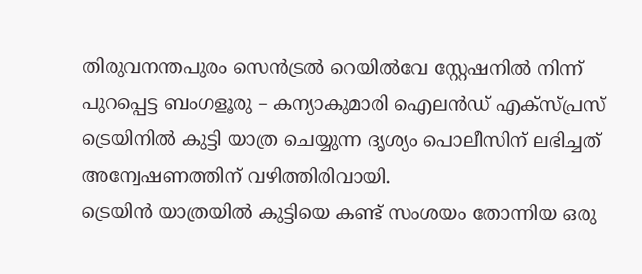തിരുവനന്തപുരം സെൻട്രൽ റെയിൽവേ സ്റ്റേഷനിൽ നിന്ന് പുറപ്പെട്ട ബംഗളൂരു – കന്യാകുമാരി ഐലന്‍ഡ് എക്സ്പ്രസ് ട്രെയിനിൽ കുട്ടി യാത്ര ചെയ്യുന്ന ദൃശ്യം പൊലീസിന് ലഭിച്ചത് അന്വേഷണത്തിന് വഴിത്തിരിവായി.
ട്രെയിന്‍ യാത്രയില്‍ കുട്ടിയെ കണ്ട് സംശയം തോന്നിയ ഒരു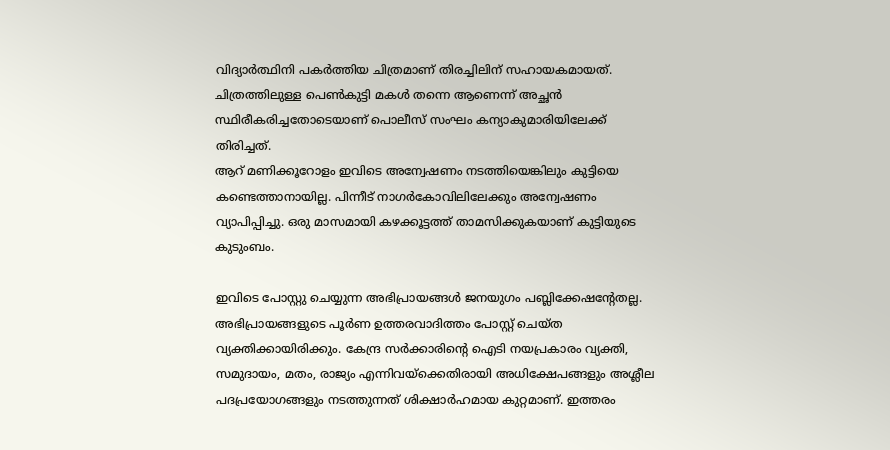വിദ്യാർത്ഥിനി പകർത്തിയ ചിത്രമാണ് തിരച്ചിലിന് സഹായകമായത്. ചിത്രത്തിലുള്ള പെണ്‍കുട്ടി മകൾ തന്നെ ആണെന്ന് അച്ഛൻ സ്ഥിരീകരിച്ചതോടെയാണ് പൊലീസ് സംഘം കന്യാകുമാരിയിലേക്ക് തിരിച്ചത്.
ആറ് മണിക്കൂറോളം ഇവിടെ അന്വേഷണം നടത്തിയെങ്കിലും കുട്ടിയെ കണ്ടെത്താനായില്ല. പിന്നീട് നാഗര്‍കോവിലിലേക്കും അന്വേഷണം വ്യാപിപ്പിച്ചു. ഒരു മാസമായി കഴക്കൂട്ടത്ത് താമസിക്കുകയാണ് കുട്ടിയുടെ കുടുംബം.

ഇവിടെ പോസ്റ്റു ചെയ്യുന്ന അഭിപ്രായങ്ങള്‍ ജനയുഗം പബ്ലിക്കേഷന്റേതല്ല. അഭിപ്രായങ്ങളുടെ പൂര്‍ണ ഉത്തരവാദിത്തം പോസ്റ്റ് ചെയ്ത വ്യക്തിക്കായിരിക്കും. കേന്ദ്ര സര്‍ക്കാരിന്റെ ഐടി നയപ്രകാരം വ്യക്തി, സമുദായം, മതം, രാജ്യം എന്നിവയ്‌ക്കെതിരായി അധിക്ഷേപങ്ങളും അശ്ലീല പദപ്രയോഗങ്ങളും നടത്തുന്നത് ശിക്ഷാര്‍ഹമായ കുറ്റമാണ്. ഇത്തരം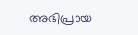അഭിപ്രായ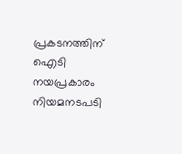പ്രകടനത്തിന് ഐടി നയപ്രകാരം നിയമനടപടി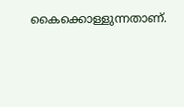കൈക്കൊള്ളുന്നതാണ്.